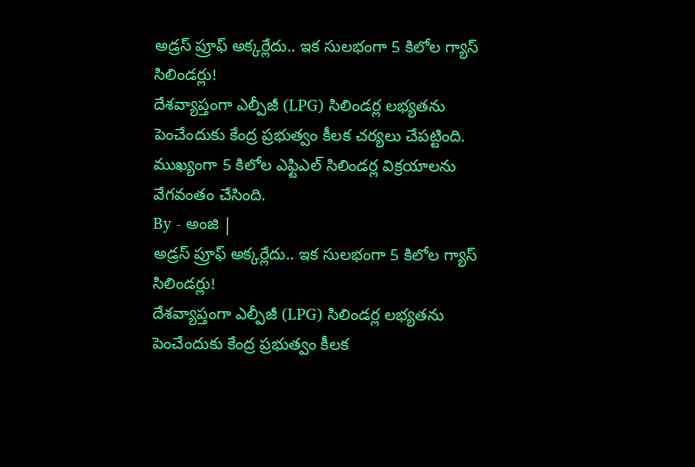అడ్రస్ ప్రూఫ్ అక్కర్లేదు.. ఇక సులభంగా 5 కిలోల గ్యాస్ సిలిండర్లు!
దేశవ్యాప్తంగా ఎల్పీజీ (LPG) సిలిండర్ల లభ్యతను పెంచేందుకు కేంద్ర ప్రభుత్వం కీలక చర్యలు చేపట్టింది. ముఖ్యంగా 5 కిలోల ఎఫ్టిఎల్ సిలిండర్ల విక్రయాలను వేగవంతం చేసింది.
By - అంజి |
అడ్రస్ ప్రూఫ్ అక్కర్లేదు.. ఇక సులభంగా 5 కిలోల గ్యాస్ సిలిండర్లు!
దేశవ్యాప్తంగా ఎల్పీజీ (LPG) సిలిండర్ల లభ్యతను పెంచేందుకు కేంద్ర ప్రభుత్వం కీలక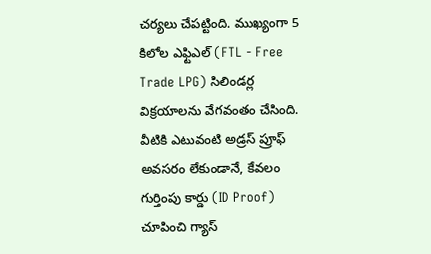చర్యలు చేపట్టింది. ముఖ్యంగా 5 కిలోల ఎఫ్టిఎల్ (FTL - Free Trade LPG) సిలిండర్ల విక్రయాలను వేగవంతం చేసింది. వీటికి ఎటువంటి అడ్రస్ ప్రూఫ్ అవసరం లేకుండానే, కేవలం గుర్తింపు కార్డు (ID Proof) చూపించి గ్యాస్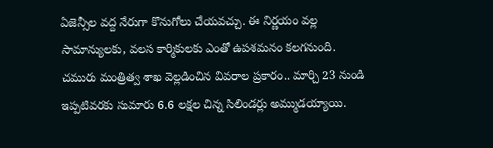ఏజెన్సీల వద్ద నేరుగా కొనుగోలు చేయవచ్చు. ఈ నిర్ణయం వల్ల సామాన్యులకు, వలస కార్మికులకు ఎంతో ఉపశమనం కలగనుంది.
చమురు మంత్రిత్వ శాఖ వెల్లడించిన వివరాల ప్రకారం.. మార్చి 23 నుండి ఇప్పటివరకు సుమారు 6.6 లక్షల చిన్న సిలిండర్లు అమ్ముడయ్యాయి.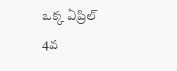ఒక్క ఏప్రిల్ 4వ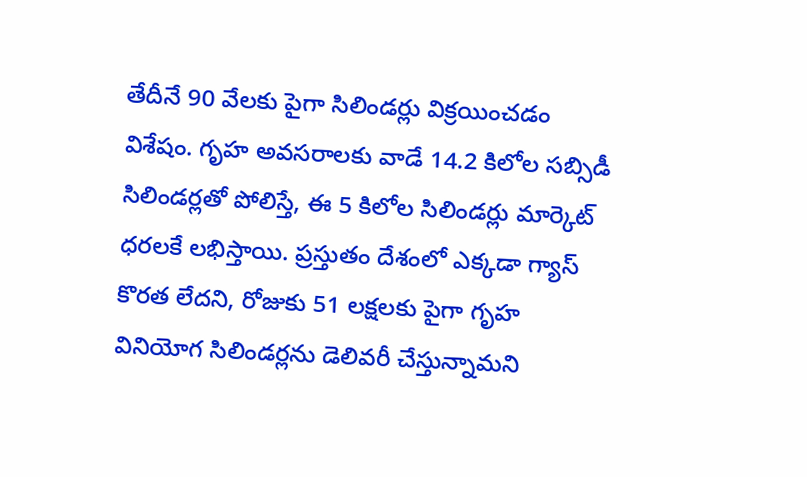తేదీనే 90 వేలకు పైగా సిలిండర్లు విక్రయించడం విశేషం. గృహ అవసరాలకు వాడే 14.2 కిలోల సబ్సిడీ సిలిండర్లతో పోలిస్తే, ఈ 5 కిలోల సిలిండర్లు మార్కెట్ ధరలకే లభిస్తాయి. ప్రస్తుతం దేశంలో ఎక్కడా గ్యాస్ కొరత లేదని, రోజుకు 51 లక్షలకు పైగా గృహ వినియోగ సిలిండర్లను డెలివరీ చేస్తున్నామని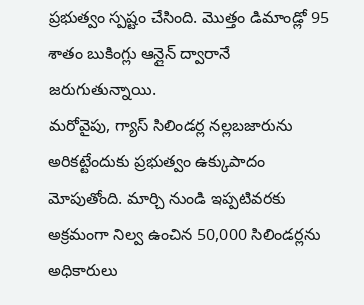ప్రభుత్వం స్పష్టం చేసింది. మొత్తం డిమాండ్లో 95 శాతం బుకింగ్లు ఆన్లైన్ ద్వారానే జరుగుతున్నాయి.
మరోవైపు, గ్యాస్ సిలిండర్ల నల్లబజారును అరికట్టేందుకు ప్రభుత్వం ఉక్కుపాదం మోపుతోంది. మార్చి నుండి ఇప్పటివరకు అక్రమంగా నిల్వ ఉంచిన 50,000 సిలిండర్లను అధికారులు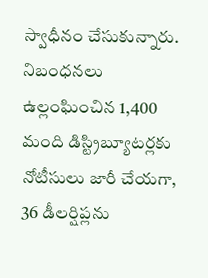స్వాధీనం చేసుకున్నారు. నిబంధనలు ఉల్లంఘించిన 1,400 మంది డిస్ట్రిబ్యూటర్లకు నోటీసులు జారీ చేయగా, 36 డీలర్షిప్లను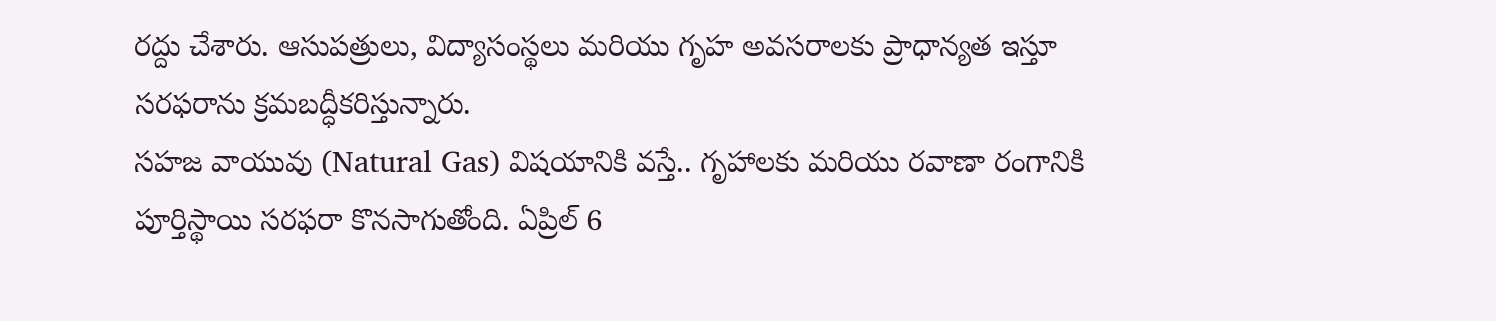రద్దు చేశారు. ఆసుపత్రులు, విద్యాసంస్థలు మరియు గృహ అవసరాలకు ప్రాధాన్యత ఇస్తూ సరఫరాను క్రమబద్ధీకరిస్తున్నారు.
సహజ వాయువు (Natural Gas) విషయానికి వస్తే.. గృహాలకు మరియు రవాణా రంగానికి పూర్తిస్థాయి సరఫరా కొనసాగుతోంది. ఏప్రిల్ 6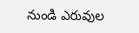నుండి ఎరువుల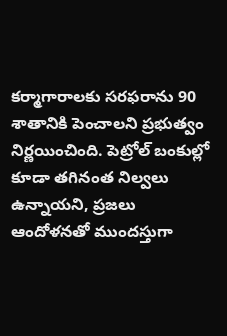కర్మాగారాలకు సరఫరాను 90 శాతానికి పెంచాలని ప్రభుత్వం నిర్ణయించింది. పెట్రోల్ బంకుల్లో కూడా తగినంత నిల్వలు ఉన్నాయని, ప్రజలు ఆందోళనతో ముందస్తుగా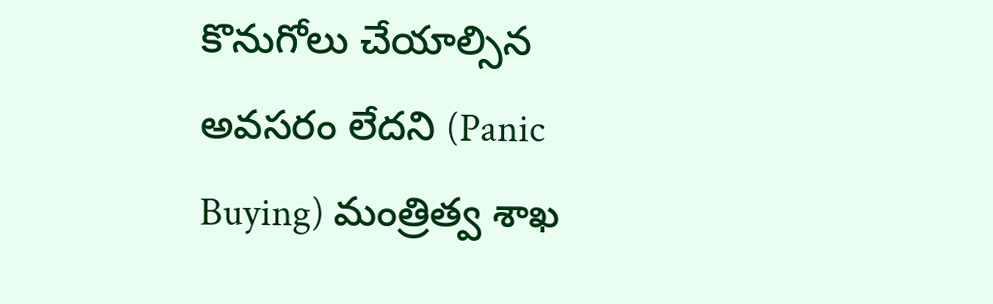కొనుగోలు చేయాల్సిన అవసరం లేదని (Panic Buying) మంత్రిత్వ శాఖ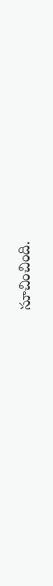సూచించింది.